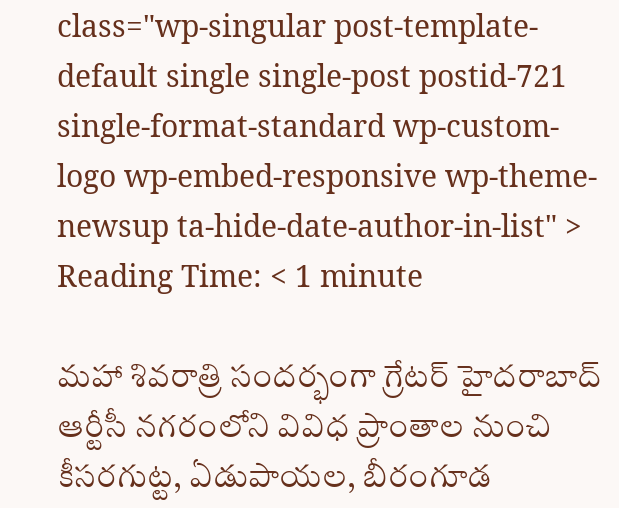class="wp-singular post-template-default single single-post postid-721 single-format-standard wp-custom-logo wp-embed-responsive wp-theme-newsup ta-hide-date-author-in-list" >
Reading Time: < 1 minute

మహా శివరాత్రి సందర్భంగా గ్రేటర్ హైదరాబాద్ ఆర్టీసీ నగరంలోని వివిధ ప్రాంతాల నుంచి కీసరగుట్ట, ఏడుపాయల, బీరంగూడ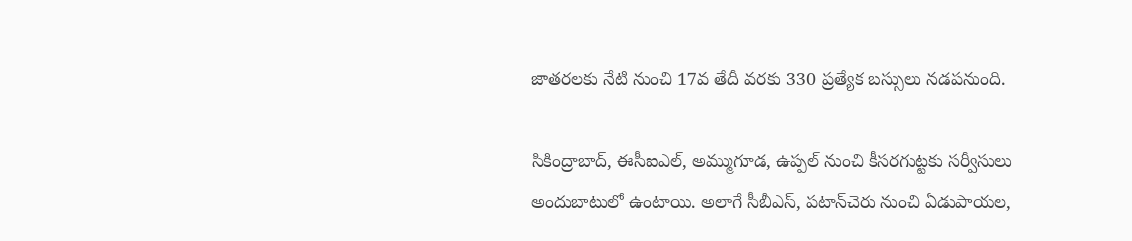జాతరలకు నేటి నుంచి 17వ తేదీ వరకు 330 ప్రత్యేక బస్సులు నడపనుంది.

సికింద్రాబాద్, ఈసీఐఎల్, అమ్ముగూడ, ఉప్పల్ నుంచి కీసరగుట్టకు సర్వీసులు అందుబాటులో ఉంటాయి. అలాగే సీబీఎస్, పటాన్‌చెరు నుంచి ఏడుపాయల,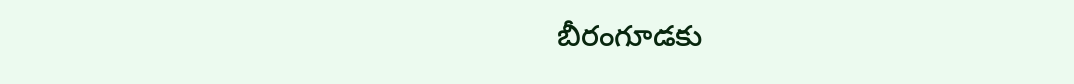బీరంగూడకు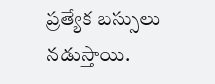ప్రత్యేక బస్సులు నడుస్తాయి.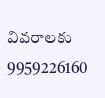వివరాలకు 9959226160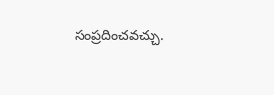సంప్రదించవచ్చు.